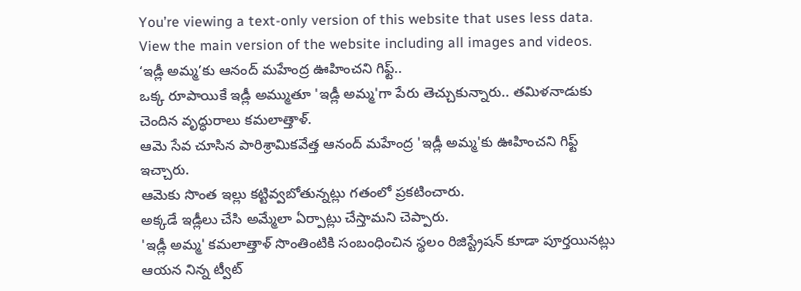You’re viewing a text-only version of this website that uses less data. View the main version of the website including all images and videos.
‘ఇడ్లీ అమ్మ’కు ఆనంద్ మహేంద్ర ఊహించని గిఫ్ట్..
ఒక్క రూపాయికే ఇడ్లీ అమ్ముతూ 'ఇడ్లీ అమ్మ'గా పేరు తెచ్చుకున్నారు.. తమిళనాడుకు చెందిన వృద్ధురాలు కమలాత్తాళ్.
ఆమె సేవ చూసిన పారిశ్రామికవేత్త ఆనంద్ మహేంద్ర 'ఇడ్లీ అమ్మ'కు ఊహించని గిఫ్ట్ ఇచ్చారు.
ఆమెకు సొంత ఇల్లు కట్టివ్వబోతున్నట్లు గతంలో ప్రకటించారు.
అక్కడే ఇడ్లీలు చేసి అమ్మేలా ఏర్పాట్లు చేస్తామని చెప్పారు.
'ఇడ్లీ అమ్మ' కమలాత్తాళ్ సొంతింటికి సంబంధించిన స్థలం రిజిస్ట్రేషన్ కూడా పూర్తయినట్లు ఆయన నిన్న ట్వీట్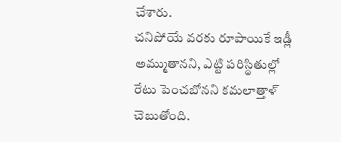చేశారు.
చనిపోయే వరకు రూపాయికే ఇడ్లీ అమ్ముతానని, ఎట్టి పరిస్థితుల్లో రేటు పెంచబోనని కమలాత్తాళ్ చెబుతోంది.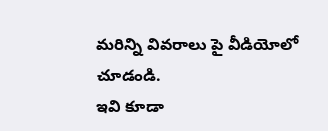మరిన్ని వివరాలు పై వీడియోలో చూడండి.
ఇవి కూడా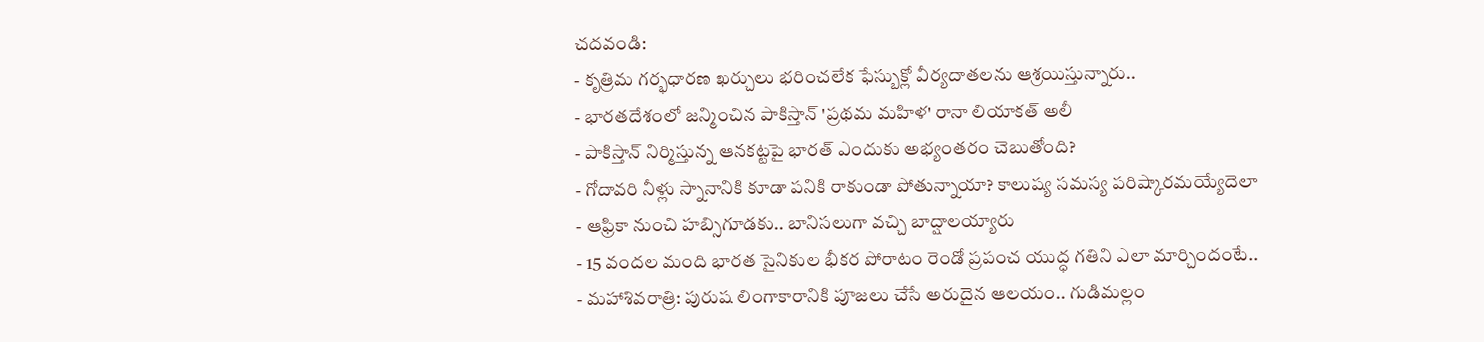చదవండి:
- కృత్రిమ గర్భధారణ ఖర్చులు భరించలేక ఫేస్బుక్లో వీర్యదాతలను ఆశ్రయిస్తున్నారు..
- భారతదేశంలో జన్మించిన పాకిస్తాన్ 'ప్రథమ మహిళ' రానా లియాకత్ అలీ
- పాకిస్తాన్ నిర్మిస్తున్న ఆనకట్టపై భారత్ ఎందుకు అభ్యంతరం చెబుతోంది?
- గోదావరి నీళ్లు స్నానానికి కూడా పనికి రాకుండా పోతున్నాయా? కాలుష్య సమస్య పరిష్కారమయ్యేదెలా
- ఆఫ్రికా నుంచి హబ్సిగూడకు.. బానిసలుగా వచ్చి బాద్షాలయ్యారు
- 15 వందల మంది భారత సైనికుల భీకర పోరాటం రెండో ప్రపంచ యుద్ధ గతిని ఎలా మార్చిందంటే..
- మహాశివరాత్రి: పురుష లింగాకారానికి పూజలు చేసే అరుదైన ఆలయం.. గుడిమల్లం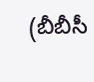(బీబీసీ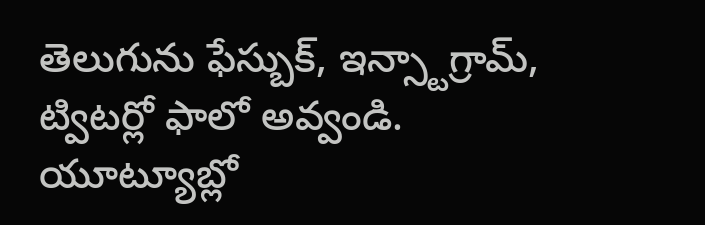తెలుగును ఫేస్బుక్, ఇన్స్టాగ్రామ్, ట్విటర్లో ఫాలో అవ్వండి. యూట్యూబ్లో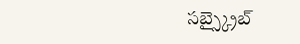సబ్స్క్రైబ్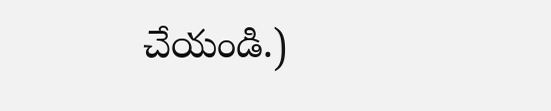చేయండి.)